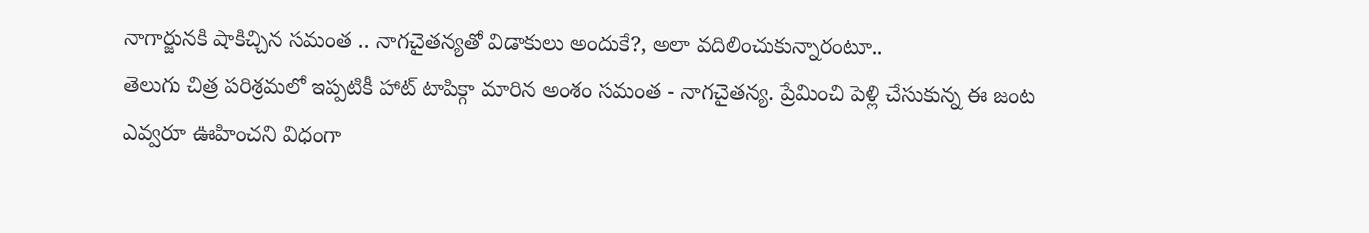నాగార్జునకి షాకిచ్చిన సమంత .. నాగచైతన్యతో విడాకులు అందుకే?, అలా వదిలించుకున్నారంటూ..
తెలుగు చిత్ర పరిశ్రమలో ఇప్పటికీ హాట్ టాపిక్గా మారిన అంశం సమంత - నాగచైతన్య. ప్రేమించి పెళ్లి చేసుకున్న ఈ జంట ఎవ్వరూ ఊహించని విధంగా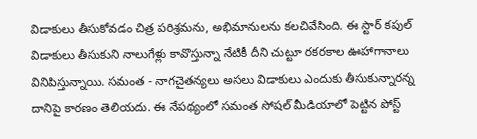విడాకులు తీసుకోవడం చిత్ర పరిశ్రమను, అభిమానులను కలచివేసింది. ఈ స్టార్ కపుల్ విడాకులు తీసుకుని నాలుగేళ్లు కావొస్తున్నా నేటికీ దీని చుట్టూ రకరకాల ఊహాగానాలు వినిపిస్తున్నాయి. సమంత - నాగచైతన్యలు అసలు విడాకులు ఎందుకు తీసుకున్నారన్న దానిపై కారణం తెలియదు. ఈ నేపథ్యంలో సమంత సోషల్ మీడియాలో పెట్టిన పోస్ట్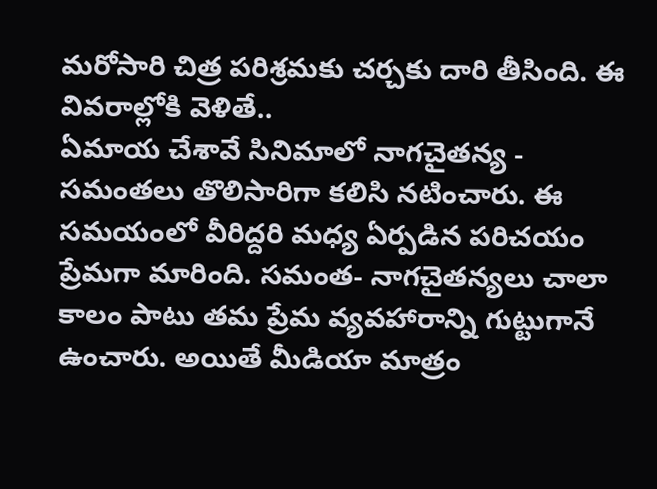మరోసారి చిత్ర పరిశ్రమకు చర్చకు దారి తీసింది. ఈ వివరాల్లోకి వెళితే..
ఏమాయ చేశావే సినిమాలో నాగచైతన్య - సమంతలు తొలిసారిగా కలిసి నటించారు. ఈ సమయంలో వీరిద్దరి మధ్య ఏర్పడిన పరిచయం ప్రేమగా మారింది. సమంత- నాగచైతన్యలు చాలా కాలం పాటు తమ ప్రేమ వ్యవహారాన్ని గుట్టుగానే ఉంచారు. అయితే మీడియా మాత్రం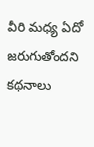వీరి మధ్య ఏదో జరుగుతోందని కథనాలు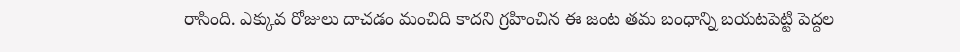రాసింది. ఎక్కువ రోజులు దాచడం మంచిది కాదని గ్రహించిన ఈ జంట తమ బంధాన్ని బయటపెట్టి పెద్దల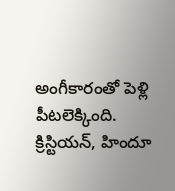అంగీకారంతో పెళ్లి పీటలెక్కింది.
క్రిస్టియన్, హిందూ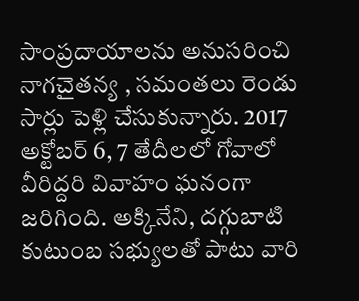సాంప్రదాయాలను అనుసరించి నాగచైతన్య , సమంతలు రెండు సార్లు పెళ్లి చేసుకున్నారు. 2017 అక్టోబర్ 6, 7 తేదీలలో గోవాలో వీరిద్దరి వివాహం ఘనంగా జరిగింది. అక్కినేని, దగ్గుబాటి కుటుంబ సభ్యులతో పాటు వారి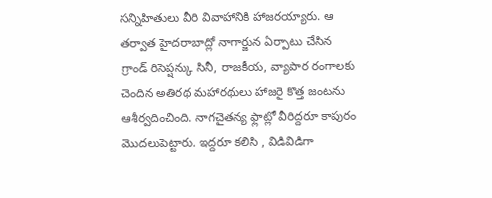సన్నిహితులు వీరి వివాహానికి హాజరయ్యారు. ఆ తర్వాత హైదరాబాద్లో నాగార్జున ఏర్పాటు చేసిన గ్రాండ్ రిసెప్షన్కు సినీ, రాజకీయ, వ్యాపార రంగాలకు చెందిన అతిరథ మహారథులు హాజరై కొత్త జంటను ఆశీర్వదించింది. నాగచైతన్య ఫ్లాట్లో వీరిద్దరూ కాపురం మొదలుపెట్టారు. ఇద్దరూ కలిసి , విడివిడిగా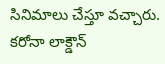సినిమాలు చేస్తూ వచ్చారు. కరోనా లాక్డౌన్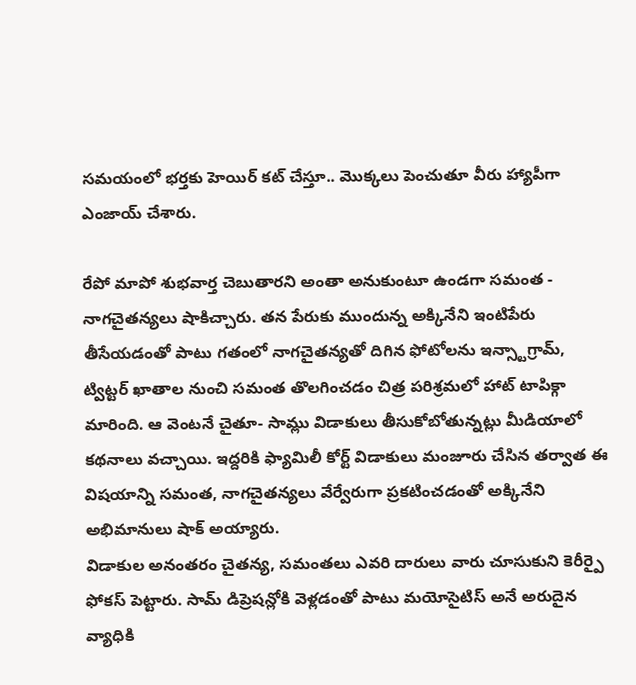సమయంలో భర్తకు హెయిర్ కట్ చేస్తూ.. మొక్కలు పెంచుతూ వీరు హ్యాపీగా ఎంజాయ్ చేశారు.

రేపో మాపో శుభవార్త చెబుతారని అంతా అనుకుంటూ ఉండగా సమంత - నాగచైతన్యలు షాకిచ్చారు. తన పేరుకు ముందున్న అక్కినేని ఇంటిపేరు తీసేయడంతో పాటు గతంలో నాగచైతన్యతో దిగిన ఫోటోలను ఇన్స్టాగ్రామ్, ట్విట్టర్ ఖాతాల నుంచి సమంత తొలగించడం చిత్ర పరిశ్రమలో హాట్ టాపిక్గా మారింది. ఆ వెంటనే చైతూ- సామ్లు విడాకులు తీసుకోబోతున్నట్లు మీడియాలో కథనాలు వచ్చాయి. ఇద్దరికి ఫ్యామిలీ కోర్ట్ విడాకులు మంజూరు చేసిన తర్వాత ఈ విషయాన్ని సమంత, నాగచైతన్యలు వేర్వేరుగా ప్రకటించడంతో అక్కినేని అభిమానులు షాక్ అయ్యారు.
విడాకుల అనంతరం చైతన్య, సమంతలు ఎవరి దారులు వారు చూసుకుని కెరీర్పై ఫోకస్ పెట్టారు. సామ్ డిప్రెషన్లోకి వెళ్లడంతో పాటు మయోసైటిస్ అనే అరుదైన వ్యాధికి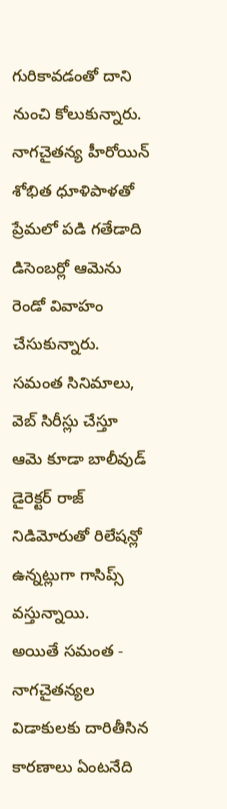గురికావడంతో దాని నుంచి కోలుకున్నారు. నాగచైతన్య హీరోయిన్ శోభిత ధూళిపాళతో ప్రేమలో పడి గతేడాది డిసెంబర్లో ఆమెను రెండో వివాహం చేసుకున్నారు. సమంత సినిమాలు, వెబ్ సిరీస్లు చేస్తూ ఆమె కూడా బాలీవుడ్ డైరెక్టర్ రాజ్ నిడిమోరుతో రిలేషన్లో ఉన్నట్లుగా గాసిప్స్ వస్తున్నాయి.
అయితే సమంత - నాగచైతన్యల విడాకులకు దారితీసిన కారణాలు ఏంటనేది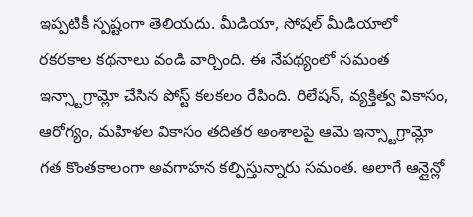ఇప్పటికీ స్పష్టంగా తెలియదు. మీడియా, సోషల్ మీడియాలో రకరకాల కథనాలు వండి వార్చింది. ఈ నేపథ్యంలో సమంత ఇన్స్టాగ్రామ్లో చేసిన పోస్ట్ కలకలం రేపింది. రిలేషన్, వ్యక్తిత్వ వికాసం, ఆరోగ్యం, మహిళల వికాసం తదితర అంశాలపై ఆమె ఇన్స్టాగ్రామ్లో గత కొంతకాలంగా అవగాహన కల్పిస్తున్నారు సమంత. అలాగే ఆన్లైన్లో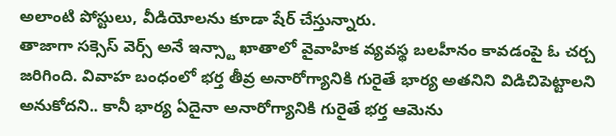అలాంటి పోస్టులు, వీడియోలను కూడా షేర్ చేస్తున్నారు.
తాజాగా సక్సెస్ వెర్స్ అనే ఇన్స్టా ఖాతాలో వైవాహిక వ్యవస్థ బలహీనం కావడంపై ఓ చర్చ జరిగింది. వివాహ బంధంలో భర్త తీవ్ర అనారోగ్యానికి గురైతే భార్య అతనిని విడిచిపెట్టాలని అనుకోదని.. కానీ భార్య ఏదైనా అనారోగ్యానికి గురైతే భర్త ఆమెను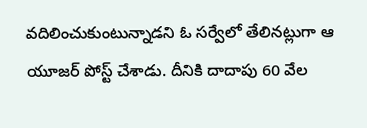వదిలించుకుంటున్నాడని ఓ సర్వేలో తేలినట్లుగా ఆ యూజర్ పోస్ట్ చేశాడు. దీనికి దాదాపు 60 వేల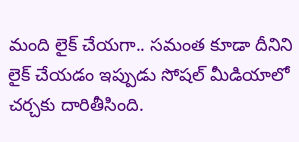మంది లైక్ చేయగా.. సమంత కూడా దీనిని లైక్ చేయడం ఇప్పుడు సోషల్ మీడియాలో చర్చకు దారితీసింది.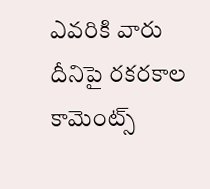ఎవరికి వారు దీనిపై రకరకాల కామెంట్స్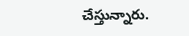చేస్తున్నారు.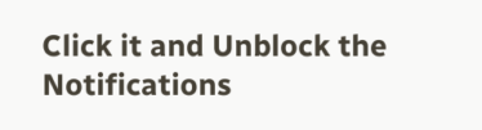Click it and Unblock the Notifications